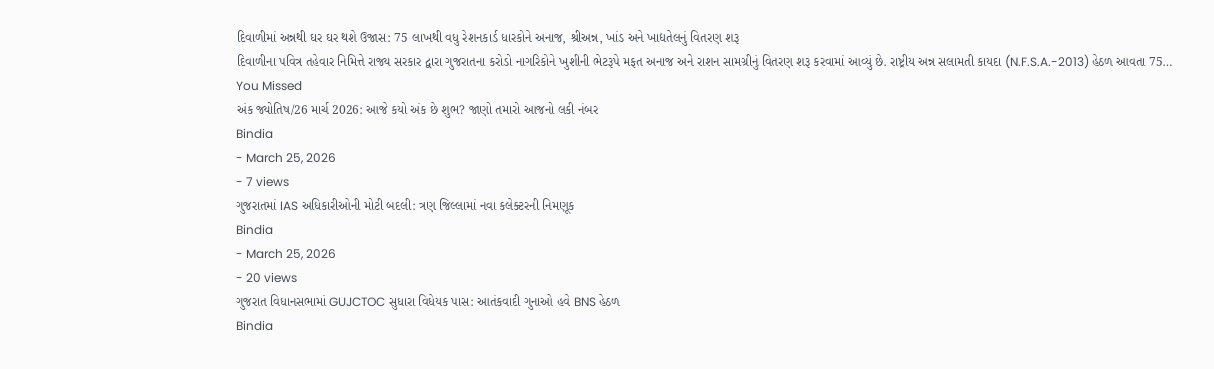દિવાળીમાં અન્નથી ઘર ઘર થશે ઉજાસ: 75 લાખથી વધુ રેશનકાર્ડ ધારકોને અનાજ, શ્રીઅન્ન, ખાંડ અને ખાદ્યતેલનું વિતરણ શરૂ
દિવાળીના પવિત્ર તહેવાર નિમિત્તે રાજ્ય સરકાર દ્વારા ગુજરાતના કરોડો નાગરિકોને ખુશીની ભેટરૂપે મફત અનાજ અને રાશન સામગ્રીનું વિતરણ શરૂ કરવામાં આવ્યું છે. રાષ્ટ્રીય અન્ન સલામતી કાયદા (N.F.S.A.-2013) હેઠળ આવતા 75…
You Missed
અંક જ્યોતિષ/26 માર્ચ 2026: આજે કયો અંક છે શુભ? જાણો તમારો આજનો લકી નંબર
Bindia
- March 25, 2026
- 7 views
ગુજરાતમાં IAS અધિકારીઓની મોટી બદલી: ત્રણ જિલ્લામાં નવા કલેક્ટરની નિમણૂક
Bindia
- March 25, 2026
- 20 views
ગુજરાત વિધાનસભામાં GUJCTOC સુધારા વિધેયક પાસ: આતંકવાદી ગુનાઓ હવે BNS હેઠળ
Bindia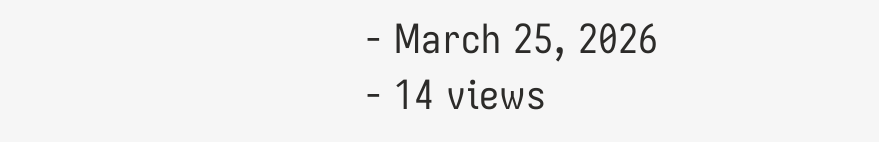- March 25, 2026
- 14 views